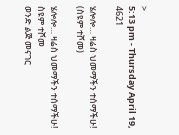>
5:13 pm - Thursday April 19, 4621

ሄሎሎ… ዛሬስ ህመማችን ተሰማችሁ!  (ስዩም ተሾመ)

ሄሎሎ… ዛሬስ ህመማችን ተሰማችሁ!
ስዩም ተሾመ
ወንድ ልጅ መናገር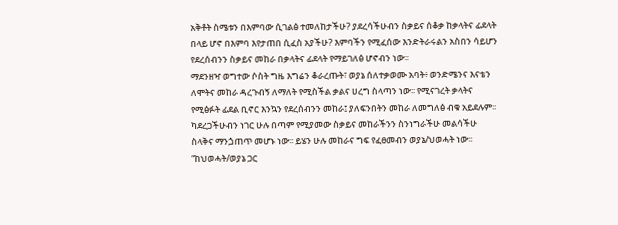አቅቶት ስሜቱን በእምባው ሲገልፅ ተመለከታችሁ? ያደረሳችሁብን ስቃይና ሰቆቃ ከቃላትና ፊደላት በላይ ሆኖ በእምባ እየታጠበ ሲፈስ አያችሁ? እምባችን የሚፈሰው እንድትራሩልን አስበን ሳይሆን የደረሰብንን ስቃይና መከራ በቃላትና ፊደላት የማይገለፅ ሆኖብን ነው፡፡
ማደንዘዣ ወግተው ሶስት ግዜ እግሬን ቆራረጡት፣ ወያኔ ሰለተቃወሙ አባት፥ ወንድሜንና እናቴን ለሞትና መከራ ዳረጉብኝ ለማለት የሚስችል ቃልና ሀረግ ስላጣን ነው፡፡ የሚናገረት ቃላትና የሚፅፉት ፊደል ቢኖር እንኳን የደረሰብንን መከራ፤ ያለፍንበትን መከራ ለመግለፅ ብቁ አይደሉም፡፡ ካደረጋችሁብን ነገር ሁሉ በጣም የሚያመው ስቃይና መከራችንን ስንነግራችሁ መልሳችሁ ስላቅና ማንጏጠጥ መሆኑ ነው፡፡ ይሄን ሁሉ መከራና ግፍ የፈፀመብን ወያኔ/ህወሓት ነው፡፡ “ከህወሓት/ወያኔ ጋር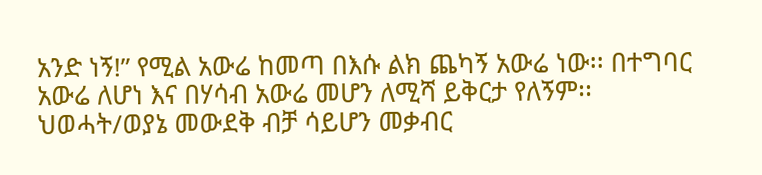አንድ ነኝ!” የሚል አውሬ ከመጣ በእሱ ልክ ጨካኝ አውሬ ነው፡፡ በተግባር አውሬ ለሆነ እና በሃሳብ አውሬ መሆን ለሚሻ ይቅርታ የለኝም፡፡
ህወሓት/ወያኔ መውደቅ ብቻ ሳይሆን መቃብር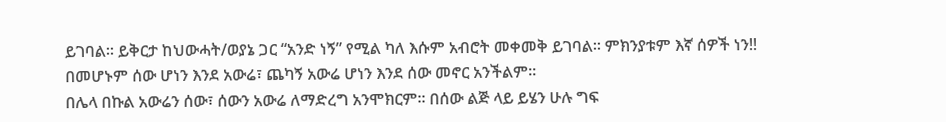ይገባል፡፡ ይቅርታ ከህውሓት/ወያኔ ጋር “አንድ ነኝ” የሚል ካለ እሱም አብሮት መቀመቅ ይገባል፡፡ ምክንያቱም እኛ ሰዎች ነን!! በመሆኑም ሰው ሆነን እንደ አውሬ፣ ጨካኝ አውሬ ሆነን እንደ ሰው መኖር አንችልም፡፡
በሌላ በኩል አውሬን ሰው፣ ሰውን አውሬ ለማድረግ አንሞክርም፡፡ በሰው ልጅ ላይ ይሄን ሁሉ ግፍ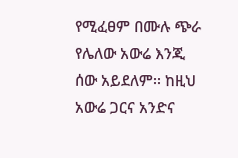የሚፈፀም በሙሉ ጭራ የሌለው አውሬ እንጂ ሰው አይደለም፡፡ ከዚህ አውሬ ጋርና አንድና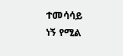ተመሳሳይ ነኝ የሚል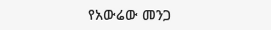የአውሬው መንጋ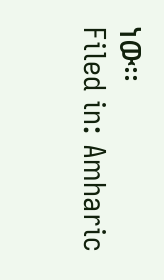ነው፡፡
Filed in: Amharic